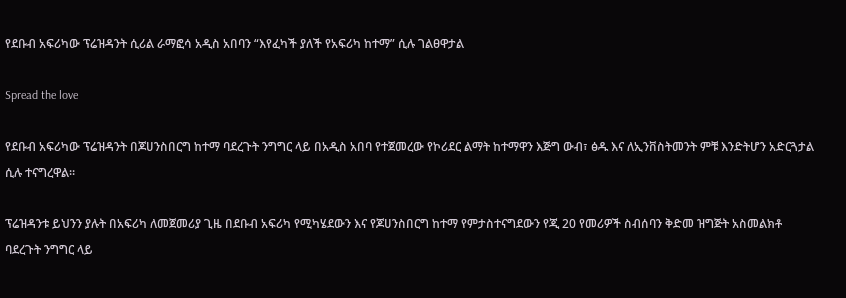የደቡብ አፍሪካው ፕሬዝዳንት ሲሪል ራማፎሳ አዲስ አበባን “እየፈካች ያለች የአፍሪካ ከተማ” ሲሉ ገልፀዋታል

Spread the love

የደቡብ አፍሪካው ፕሬዝዳንት በጆሀንስበርግ ከተማ ባደረጉት ንግግር ላይ በአዲስ አበባ የተጀመረው የኮሪደር ልማት ከተማዋን እጅግ ውብ፣ ፅዱ እና ለኢንቨስትመንት ምቹ እንድትሆን አድርጓታል ሲሉ ተናግረዋል።

ፕሬዝዳንቱ ይህንን ያሉት በአፍሪካ ለመጀመሪያ ጊዜ በደቡብ አፍሪካ የሚካሄደውን እና የጆሀንስበርግ ከተማ የምታስተናግደውን የጂ 20 የመሪዎች ስብሰባን ቅድመ ዝግጅት አስመልክቶ ባደረጉት ንግግር ላይ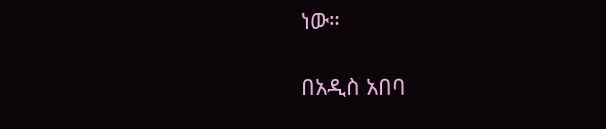ነው።

በአዲስ አበባ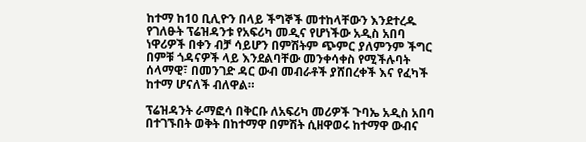ከተማ ከ10 ቢሊዮን በላይ ችግኞች መተከላቸውን እንደተረዱ የገለፁት ፕሬዝዳንቱ የአፍሪካ መዲና የሆነችው አዲስ አበባ ነዋሪዎች በቀን ብቻ ሳይሆን በምሽትም ጭምር ያለምንም ችግር በምቹ ጎዳናዎች ላይ እንደልባቸው መንቀሳቀስ የሚችሉባት ሰላማዊ፣ በመንገድ ዳር ውብ መብራቶች ያሸበረቀች እና የፈካች ከተማ ሆናለች ብለዋል።

ፕሬዝዳንት ራማፎሳ በቅርቡ ለአፍሪካ መሪዎች ጉባኤ አዲስ አበባ በተገኙበት ወቅት በከተማዋ በምሽት ሲዘዋወሩ ከተማዋ ውብና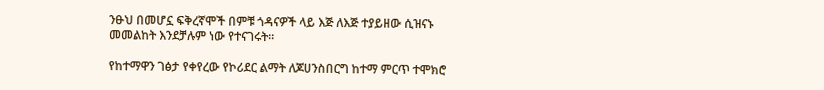ንፁህ በመሆኗ ፍቅረኛሞች በምቹ ጎዳናዎች ላይ እጅ ለእጅ ተያይዘው ሲዝናኑ መመልከት እንደቻሉም ነው የተናገሩት።

የከተማዋን ገፅታ የቀየረው የኮሪደር ልማት ለጆሀንስበርግ ከተማ ምርጥ ተሞክሮ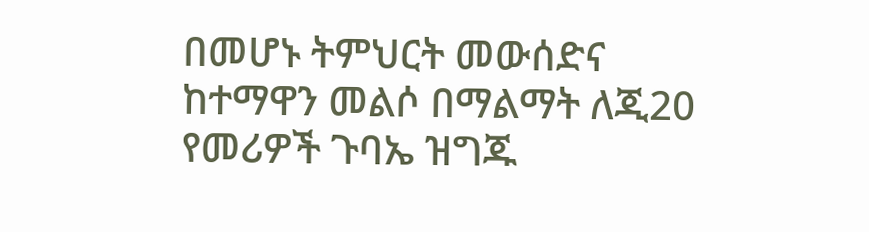በመሆኑ ትምህርት መውሰድና ከተማዋን መልሶ በማልማት ለጂ20 የመሪዎች ጉባኤ ዝግጁ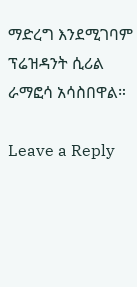ማድረግ እንደሚገባም ፕሬዝዳንት ሲሪል ራማፎሳ አሳስበዋል።

Leave a Reply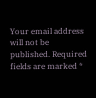Your email address will not be published. Required fields are marked *